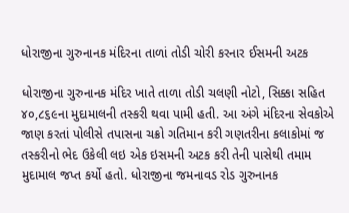ધોરાજીના ગુરુનાનક મંદિરના તાળાં તોડી ચોરી કરનાર ઈસમની અટક

ધોરાજીના ગુરુનાનક મંદિર ખાતે તાળા તોડી ચલણી નોટો, સિક્કા સહિત ૪૦,૮૬૯ના મુદામાલની તસ્કરી થવા પામી હતી. આ અંગે મંદિરના સેવકોએ જાણ કરતાં પોલીસે તપાસના ચક્રો ગતિમાન કરી ગણતરીના કલાકોમાં જ તસ્કરીનો ભેદ ઉકેલી લઇ એક ઇસમની અટક કરી તેની પાસેથી તમામ મુદામાલ જપ્ત કર્યો હતો. ધોરાજીના જમનાવડ રોડ ગુરુનાનક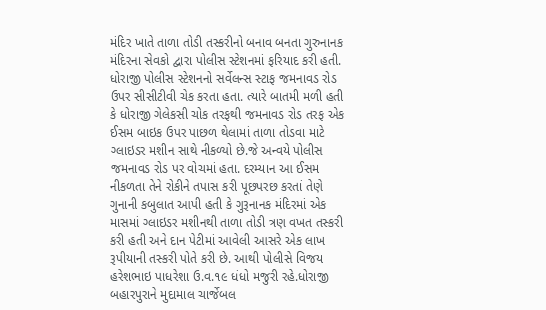મંદિર ખાતે તાળા તોડી તસ્કરીનો બનાવ બનતા ગુરુનાનક મંદિરના સેવકો દ્વારા પોલીસ સ્ટેશનમાં ફરિયાદ કરી હતી. ધોરાજી પોલીસ સ્ટેશનનો સર્વેલન્સ સ્ટાફ જમનાવડ રોડ ઉપર સીસીટીવી ચેક કરતા હતા. ત્યારે બાતમી મળી હતી કે ધોરાજી ગેલેકસી ચોક તરફથી જમનાવડ રોડ તરફ એક ઈસમ બાઇક ઉપર પાછળ થેલામાં તાળા તોડવા માટે ગ્લાઇડર મશીન સાથે નીકળ્યો છે.જે અન્વયે પોલીસ જમનાવડ રોડ પર વોચમાં હતા. દરમ્યાન આ ઈસમ નીકળતા તેને રોકીને તપાસ કરી પૂછપરછ કરતાં તેણે ગુનાની કબુલાત આપી હતી કે ગુરૂનાનક મંદિરમાં એક માસમાં ગ્લાઇડર મશીનથી તાળા તોડી ત્રણ વખત તસ્કરી કરી હતી અને દાન પેટીમાં આવેલી આસરે એક લાખ રૂપીયાની તસ્કરી પોતે કરી છે. આથી પોલીસે વિજય હરેશભાઇ પાધરેશા ઉ.વ.૧૯ ધંધો મજુરી રહે.ધોરાજી બહારપુરાને મુદામાલ ચાર્જેબલ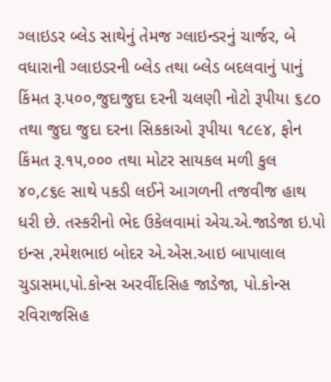ગ્લાઇડર બ્લેડ સાથેનું તેમજ ગ્લાઇન્ડરનું ચાર્જર, બે વધારાની ગ્લાઇડરની બ્લેડ તથા બ્લેડ બદલવાનું પાનું કિંમત રૂ.૫૦૦,જુદાજુદા દરની ચલણી નોટો રૂપીયા ૬૮o તથા જુદા જુદા દરના સિકકાઓ રૂપીયા ૧૮૯૪, ફોન કિંમત રૂ.૧૫,૦૦૦ તથા મોટર સાયકલ મળી કુલ ૪૦,૮૬૯ સાથે પકડી લઈને આગળની તજવીજ હાથ ધરી છે. તસ્કરીનો ભેદ ઉકેલવામાં એચ.એ.જાડેજા ઇ.પો ઇન્સ ,રમેશભાઇ બોદર એ.એસ.આઇ બાપાલાલ ચુડાસમા,પો.કોન્સ અરવીંદસિહ જાડેજા, પો.કોન્સ રવિરાજસિહ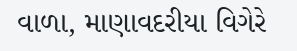વાળા, માણાવદરીયા વિગેરે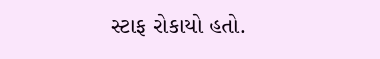સ્ટાફ રોકાયો હતો.